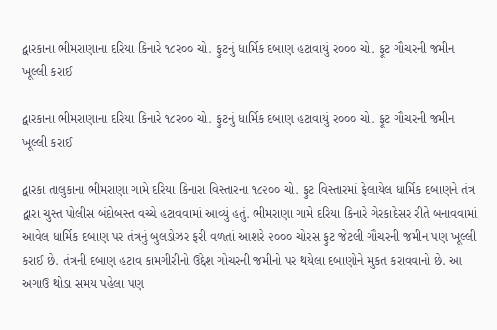દ્વારકાના ભીમરાણાના દરિયા કિનારે ૧૮ર૦૦ ચો. ફુટનું ધાર્મિક દબાણ હટાવાયું ર૦૦૦ ચો. ફૂટ ગૌચરની જમીન ખૂલ્લી કરાઈ

દ્વારકાના ભીમરાણાના દરિયા કિનારે ૧૮ર૦૦ ચો. ફુટનું ધાર્મિક દબાણ હટાવાયું ર૦૦૦ ચો. ફૂટ ગૌચરની જમીન ખૂલ્લી કરાઈ

દ્વારકા તાલુકાના ભીમરાણા ગામે દરિયા કિનારા વિસ્તારના ૧૮૨૦૦ ચો. ફુટ વિસ્તારમાં ફેલાયેલ ધાર્મિક દબાણને તંત્ર દ્વારા ચુસ્ત પોલીસ બંદોબસ્ત વચ્ચે હટાવવામાં આવ્યું હતું. ભીમરાણા ગામે દરિયા કિનારે ગેરકાદેસર રીતે બનાવવામાં આવેલ ધાર્મિક દબાણ પર તંત્રનું બુલડોઝર ફરી વળતાં આશરે ૨૦૦૦ ચોરસ ફુટ જેટલી ગૌચરની જમીન પણ ખૂલ્લી કરાઈ છે. તંત્રની દબાણ હટાવ કામગીરીનો ઉદ્દેશ ગોચરની જમીનો પર થયેલા દબાણોને મુકત કરાવવાનો છે. આ અગાઉ થોડા સમય પહેલા પણ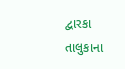દ્વારકા તાલુકાના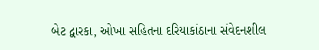બેટ દ્વારકા, ઓખા સહિતના દરિયાકાંઠાના સંવેદનશીલ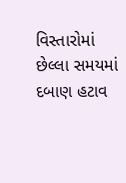વિસ્તારોમાં છેલ્લા સમયમાં દબાણ હટાવ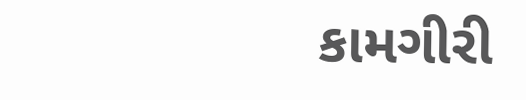કામગીરી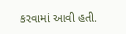કરવામાં આવી હતી.